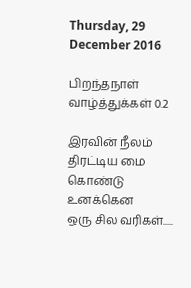Thursday, 29 December 2016

பிறந்தநாள் வாழ்த்துக்கள் 0.2

இரவின் நீலம் திரட்டிய மை கொண்டு
உனக்கென
ஒரு சில வரிகள்.....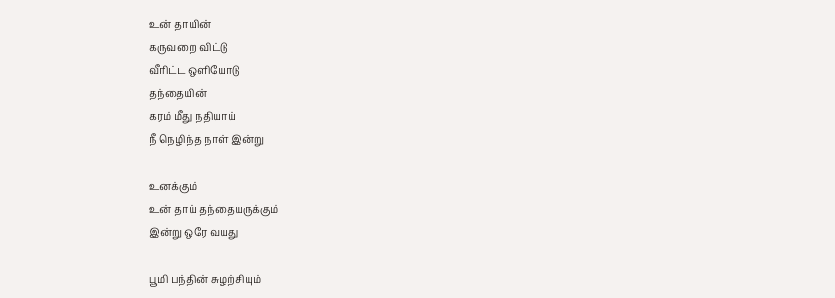உன் தாயின்
கருவறை விட்டு
வீரிட்ட ஒளியோடு
தந்தையின்
கரம் மீது நதியாய்
நீ நெழிந்த நாள் இன்று

உனக்கும்
உன் தாய் தந்தையருக்கும்
இன்று ஒரே வயது

பூமி பந்தின் சுழற்சியும்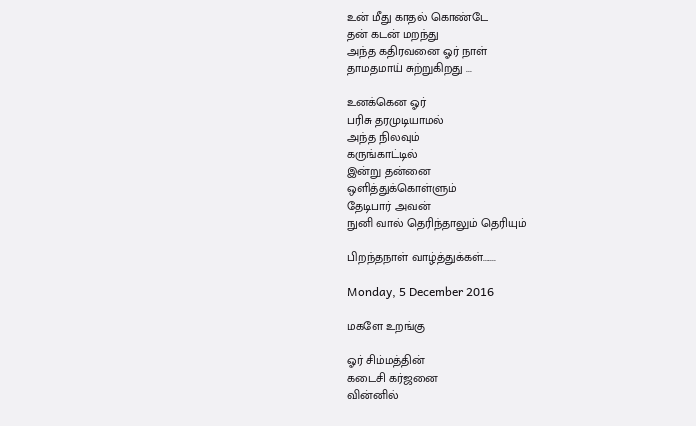உன் மீது காதல் கொண்டே
தன் கடன் மறந்து
அந்த கதிரவனை ஓர் நாள்
தாமதமாய் சுற்றுகிறது ...

உனக்கென ஓர்
பரிசு தரமுடியாமல்
அந்த நிலவும்
கருங்காட்டில்
இன்று தன்னை
ஒளித்துக்கொள்ளும்
தேடிபார் அவன்
நுனி வால் தெரிந்தாலும் தெரியும்

பிறந்தநாள் வாழ்த்துக்கள்.......

Monday, 5 December 2016

மகளே உறங்கு

ஓர் சிம்மத்தின்
கடைசி கர்ஜனை
வின்னில்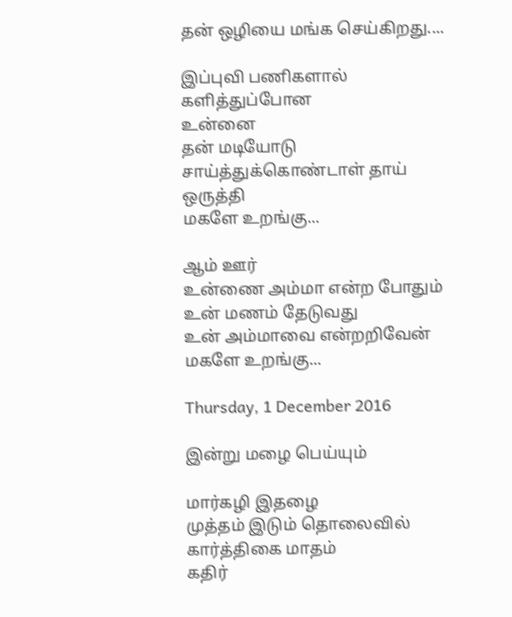தன் ஒழியை மங்க செய்கிறது....

இப்புவி பணிகளால்
களித்துப்போன
உன்னை
தன் மடியோடு
சாய்த்துக்கொண்டாள் தாய் ஒருத்தி
மகளே உறங்கு...

ஆம் ஊர்
உன்ணை அம்மா என்ற போதும்
உன் மணம் தேடுவது
உன் அம்மாவை என்றறிவேன்
மகளே உறங்கு...

Thursday, 1 December 2016

இன்று மழை பெய்யும்

மார்கழி இதழை
முத்தம் இடும் தொலைவில்
கார்த்திகை மாதம்
கதிர்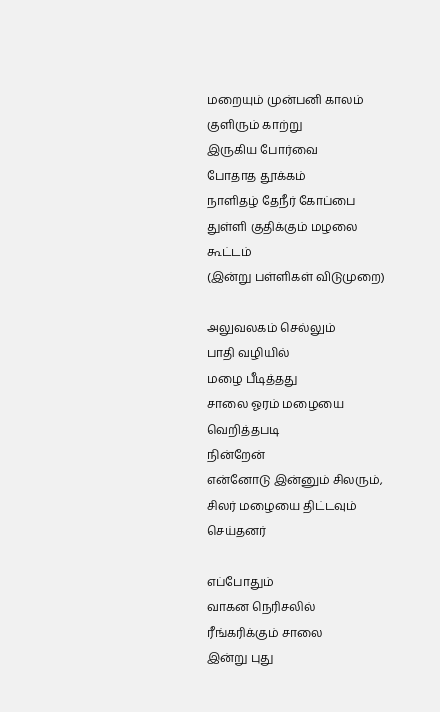மறையும் முன்பனி காலம்
குளிரும் காற்று
இருகிய போர்வை
போதாத தூக்கம்
நாளிதழ் தேநீர் கோப்பை
துள்ளி குதிக்கும் மழலை கூட்டம்
(இன்று பள்ளிகள் விடுமுறை)

அலுவலகம் செல்லும்
பாதி வழியில்
மழை பீடித்தது
சாலை ஓரம் மழையை வெறித்தபடி
நின்றேன்
என்னோடு இன்னும் சிலரும்,
சிலர் மழையை திட்டவும் செய்தனர்

எப்போதும்
வாகன நெரிசலில்
ரீங்கரிக்கும் சாலை
இன்று புது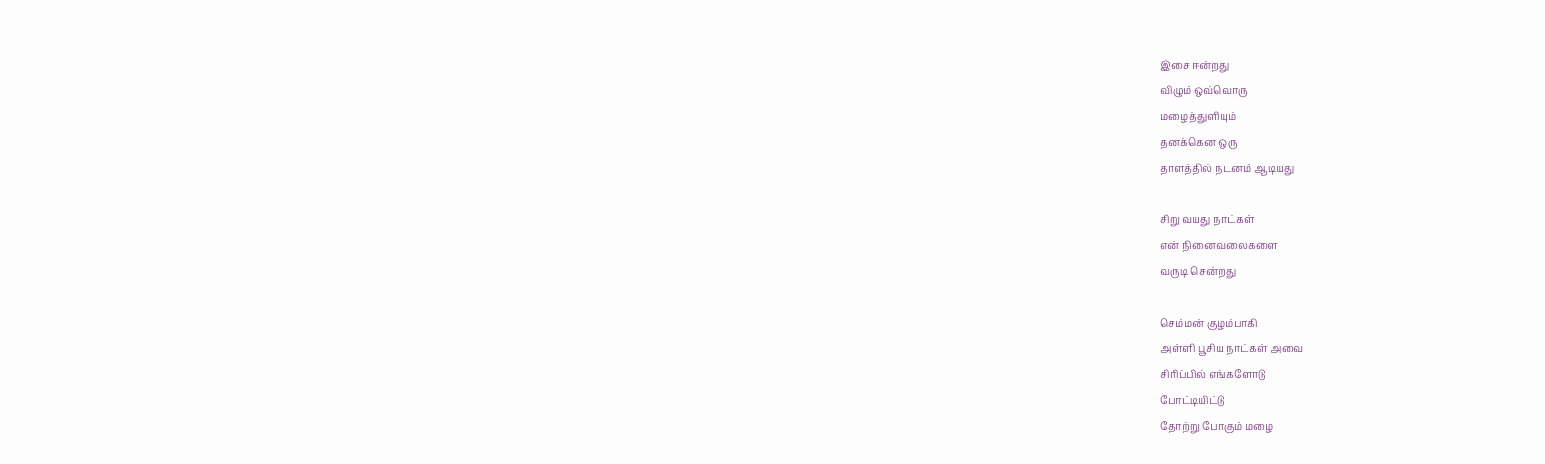இசை ஈன்றது
விழும் ஒவ்வொரு
மழைத்துளியும்
தனக்கென ஒரு
தாளத்தில் நடனம் ஆடியது

சிறு வயது நாட்கள்
என் நினைவலைகளை
வருடி சென்றது

செம்மன் குழம்பாகி
அள்ளி பூசிய நாட்கள் அவை
சிரிப்பில் எங்களோடு
போட்டியிட்டு
தோற்று போகும் மழை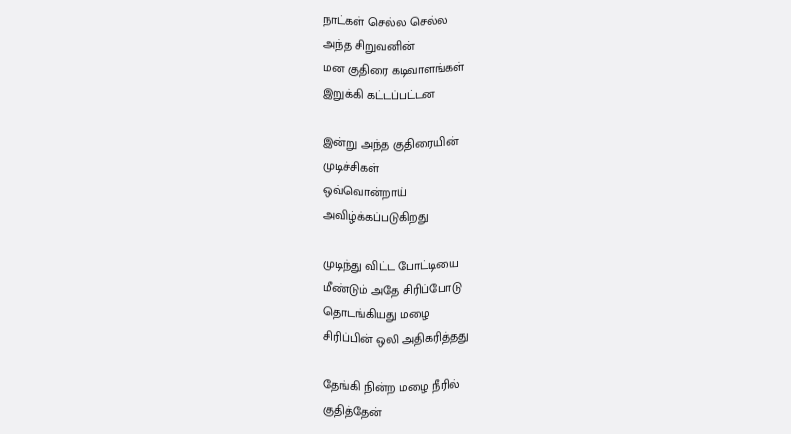நாட்கள் செல்ல செல்ல
அந்த சிறுவனின்
மன குதிரை கடிவாளங்கள்
இறுக்கி கட்டப்பட்டன

இன்று அந்த குதிரையின்
முடிச்சிகள்
ஒவ்வொன்றாய்
அவிழ்க்கப்படுகிறது

முடிந்து விட்ட போட்டியை
மீண்டும் அதே சிரிப்போடு
தொடங்கியது மழை
சிரிப்பின் ஒலி அதிகரித்தது

தேங்கி நின்ற மழை நீரில்
குதித்தேன்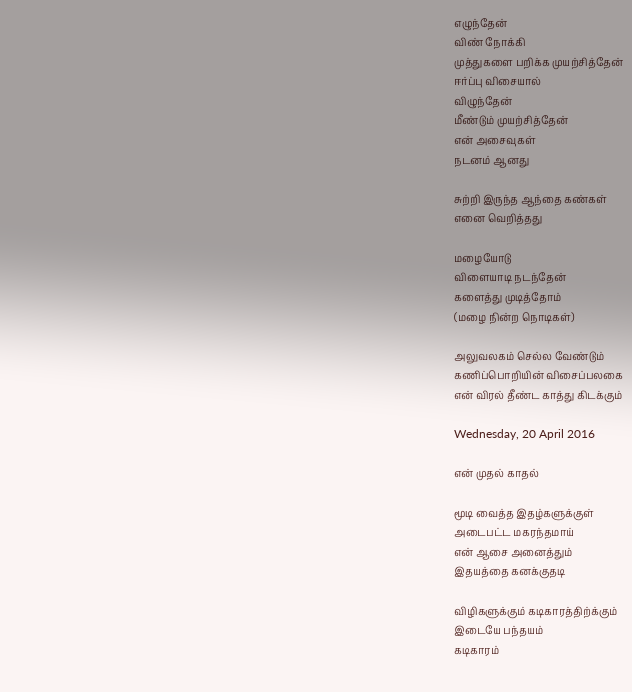எழுந்தேன்
விண் நோக்கி
முத்துகளை பறிக்க முயற்சித்தேன்
ஈர்ப்பு விசையால்
விழுந்தேன்
மீண்டும் முயற்சித்தேன்
என் அசைவுகள்
நடனம் ஆனது

சுற்றி இருந்த ஆந்தை கண்கள்
எனை வெறித்தது

மழையோடு
விளையாடி நடந்தேன்
களைத்து முடித்தோம்
(மழை நின்ற நொடிகள்)

அலுவலகம் செல்ல வேண்டும்
கணிப்பொறியின் விசைப்பலகை
என் விரல் தீண்ட காத்து கிடக்கும்

Wednesday, 20 April 2016

என் முதல் காதல்

மூடி வைத்த இதழ்களுக்குள்
அடைபட்ட மகரந்தமாய்
என் ஆசை அனைத்தும்
இதயத்தை கனக்குதடி

விழிகளுக்கும் கடிகாரத்திற்க்கும்
இடையே பந்தயம்
கடிகாரம்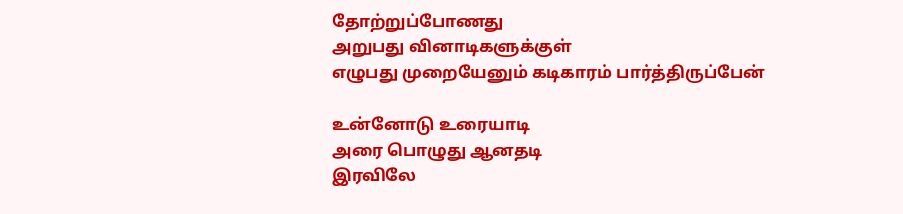தோற்றுப்போணது
அறுபது வினாடிகளுக்குள்
எழுபது முறையேனும் கடிகாரம் பார்த்திருப்பேன்

உன்னோடு உரையாடி
அரை பொழுது ஆனதடி
இரவிலே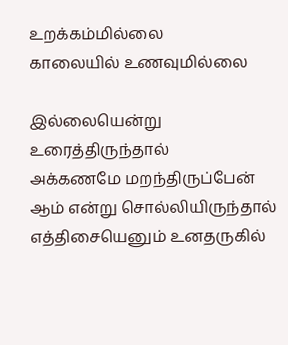உறக்கம்மில்லை
காலையில் உணவுமில்லை

இல்லையென்று உரைத்திருந்தால்
அக்கணமே மறந்திருப்பேன்
ஆம் என்று சொல்லியிருந்தால்
எத்திசையெனும் உனதருகில்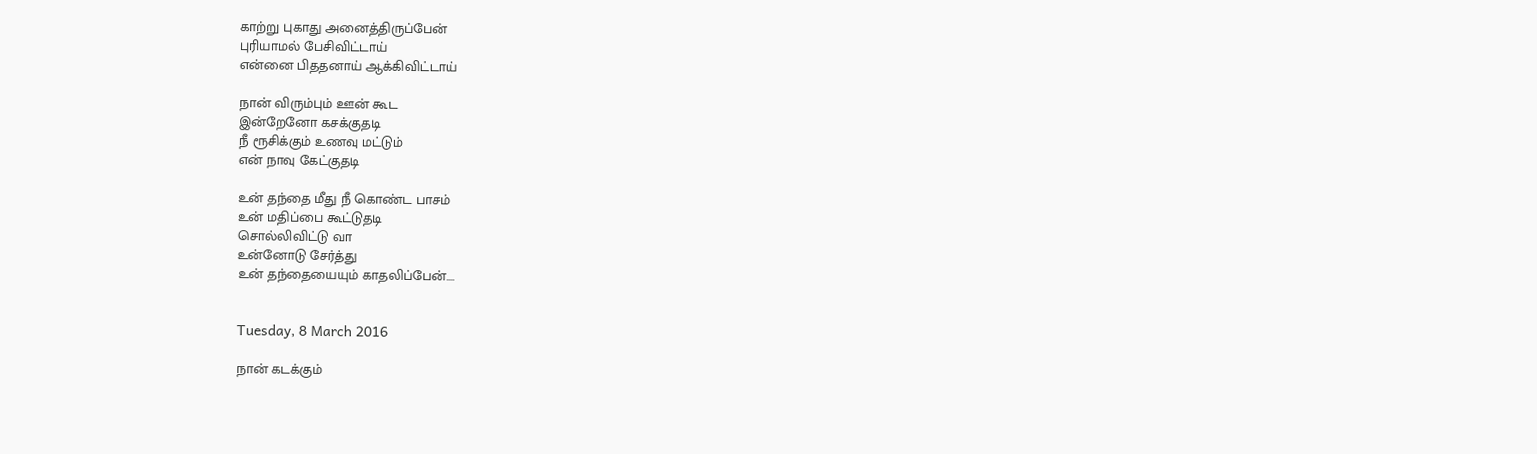காற்று புகாது அனைத்திருப்பேன்
புரியாமல் பேசிவிட்டாய்
என்னை பிததனாய் ஆக்கிவிட்டாய்

நான் விரும்பும் ஊன் கூட
இன்றேனோ கசக்குதடி
நீ ரூசிக்கும் உணவு மட்டும்
என் நாவு கேட்குதடி

உன் தந்தை மீது நீ கொண்ட பாசம்
உன் மதிப்பை கூட்டுதடி
சொல்லிவிட்டு வா
உன்னோடு சேர்த்து
உன் தந்தையையும் காதலிப்பேன்....


Tuesday, 8 March 2016

நான் கடக்கும்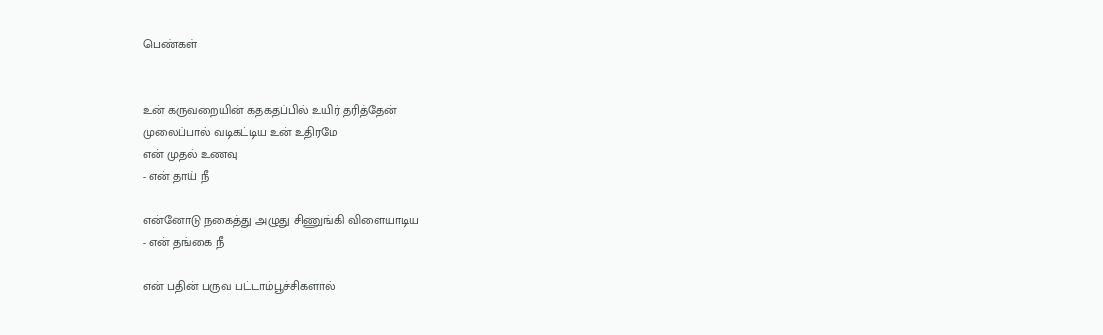பெண்கள்


உன் கருவறையின் கதகதப்பில் உயிர் தரித்தேன்
முலைப்பால் வடிகட்டிய உன் உதிரமே
என் முதல் உணவு
- என் தாய் நீ

என்னோடு நகைத்து அழுது சிணுங்கி விளையாடிய
- என் தங்கை நீ

என் பதின் பருவ பட்டாம்பூச்சிகளால்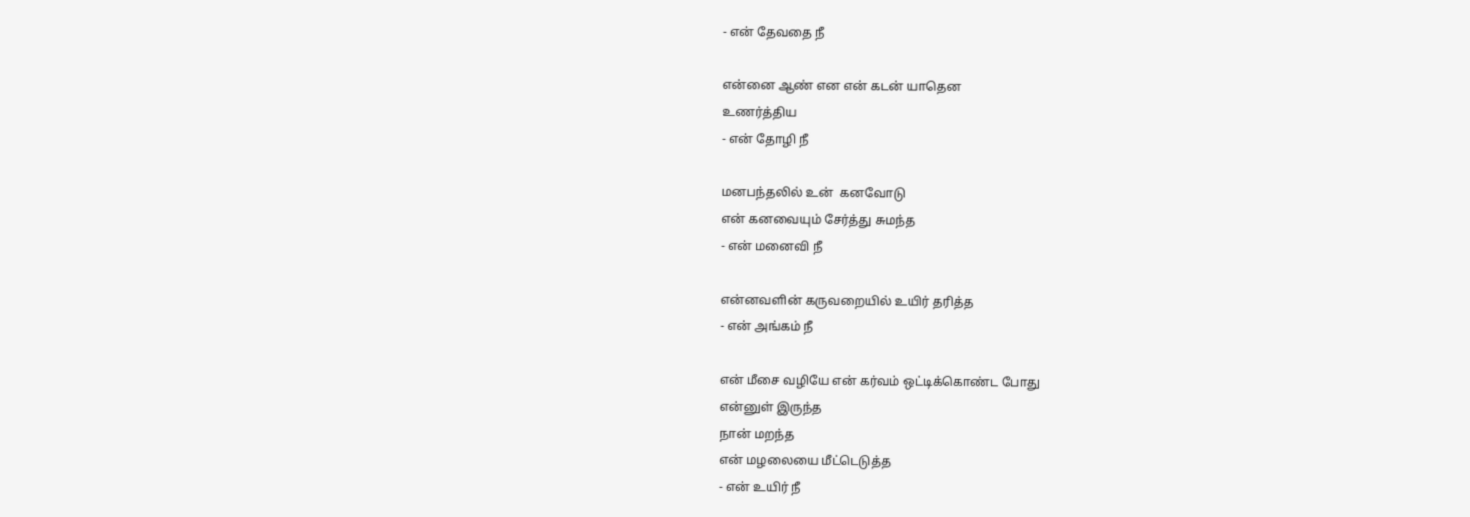- என் தேவதை நீ

என்னை ஆண் என என் கடன் யாதென
உணர்த்திய
- என் தோழி நீ

மனபந்தலில் உன்  கனவோடு
என் கனவையும் சேர்த்து சுமந்த
- என் மனைவி நீ

என்னவளின் கருவறையில் உயிர் தரித்த
- என் அங்கம் நீ

என் மீசை வழியே என் கர்வம் ஒட்டிக்கொண்ட போது
என்னுள் இருந்த
நான் மறந்த
என் மழலையை மீட்டெடுத்த
- என் உயிர் நீ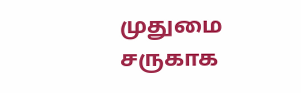முதுமை சருகாக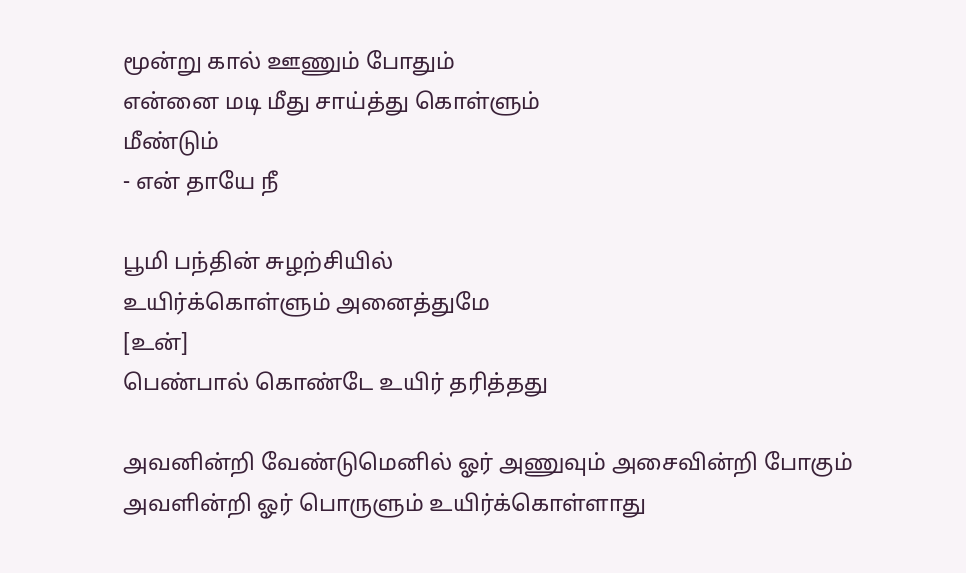மூன்று கால் ஊணும் போதும்
என்னை மடி மீது சாய்த்து கொள்ளும்
மீண்டும்
- என் தாயே நீ

பூமி பந்தின் சுழற்சியில்
உயிர்க்கொள்ளும் அனைத்துமே
[உன்]
பெண்பால் கொண்டே உயிர் தரித்தது

அவனின்றி வேண்டுமெனில் ஓர் அணுவும் அசைவின்றி போகும்
அவளின்றி ஓர் பொருளும் உயிர்க்கொள்ளாது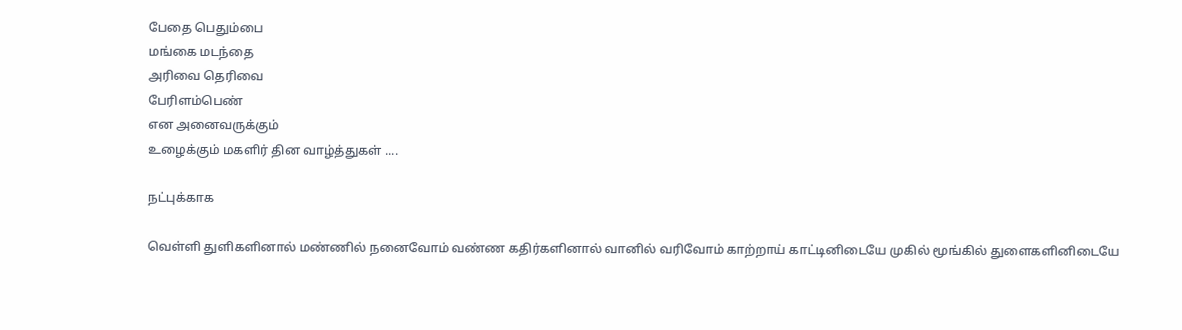பேதை பெதும்பை
மங்கை மடந்தை
அரிவை தெரிவை
பேரிளம்பெண்
என அனைவருக்கும்
உழைக்கும் மகளிர் தின வாழ்த்துகள் ....

நட்புக்காக

வெள்ளி துளிகளினால் மண்ணில் நனைவோம் வண்ண கதிர்களினால் வானில் வரிவோம் காற்றாய் காட்டினிடையே முகில் மூங்கில் துளைகளினிடையே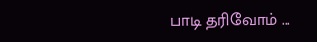பாடி தரிவோம் ...